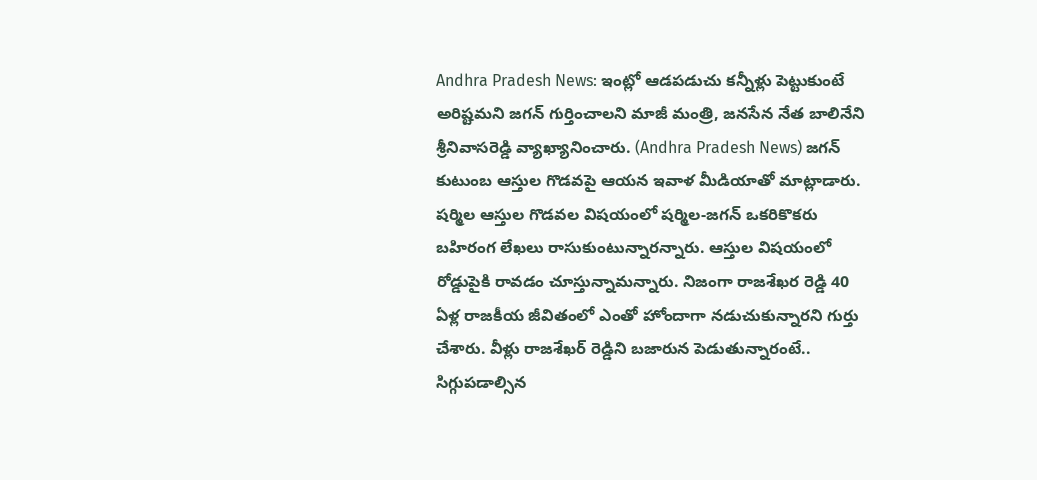Andhra Pradesh News: ఇంట్లో ఆడపడుచు కన్నీళ్లు పెట్టుకుంటే అరిష్టమని జగన్ గుర్తించాలని మాజీ మంత్రి, జనసేన నేత బాలినేని శ్రీనివాసరెడ్డి వ్యాఖ్యానించారు. (Andhra Pradesh News) జగన్ కుటుంబ ఆస్తుల గొడవపై ఆయన ఇవాళ మీడియాతో మాట్లాడారు.
షర్మిల ఆస్తుల గొడవల విషయంలో షర్మిల-జగన్ ఒకరికొకరు బహిరంగ లేఖలు రాసుకుంటున్నారన్నారు. ఆస్తుల విషయంలో రోడ్డుపైకి రావడం చూస్తున్నామన్నారు. నిజంగా రాజశేఖర రెడ్డి 40 ఏళ్ల రాజకీయ జీవితంలో ఎంతో హోందాగా నడుచుకున్నారని గుర్తు చేశారు. వీళ్లు రాజశేఖర్ రెడ్డిని బజారున పెడుతున్నారంటే.. సిగ్గుపడాల్సిన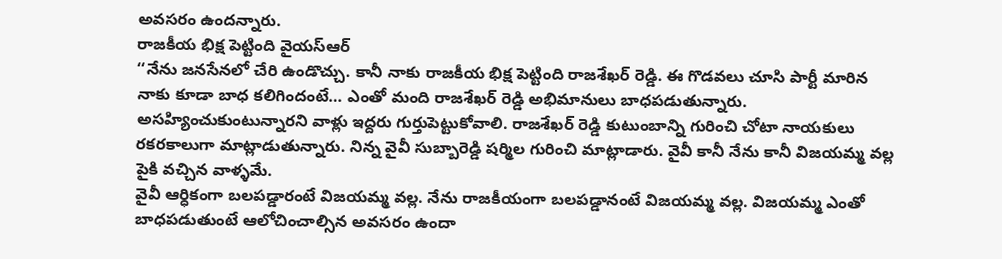అవసరం ఉందన్నారు.
రాజకీయ భిక్ష పెట్టింది వైయస్ఆర్
‘‘నేను జనసేనలో చేరి ఉండొచ్చు. కానీ నాకు రాజకీయ భిక్ష పెట్టింది రాజశేఖర్ రెడ్డి. ఈ గొడవలు చూసి పార్టీ మారిన నాకు కూడా బాధ కలిగిందంటే… ఎంతో మంది రాజశేఖర్ రెడ్డి అభిమానులు బాధపడుతున్నారు. అసహ్యించుకుంటున్నారని వాళ్లు ఇద్దరు గుర్తుపెట్టుకోవాలి. రాజశేఖర్ రెడ్డి కుటుంబాన్ని గురించి చోటా నాయకులు రకరకాలుగా మాట్లాడుతున్నారు. నిన్న వైవీ సుబ్బారెడ్డి షర్మిల గురించి మాట్లాడారు. వైవీ కానీ నేను కానీ విజయమ్మ వల్ల పైకి వచ్చిన వాళ్ళమే.
వైవీ ఆర్ధికంగా బలపడ్డారంటే విజయమ్మ వల్ల. నేను రాజకీయంగా బలపడ్డానంటే విజయమ్మ వల్ల. విజయమ్మ ఎంతో బాధపడుతుంటే ఆలోచించాల్సిన అవసరం ఉందా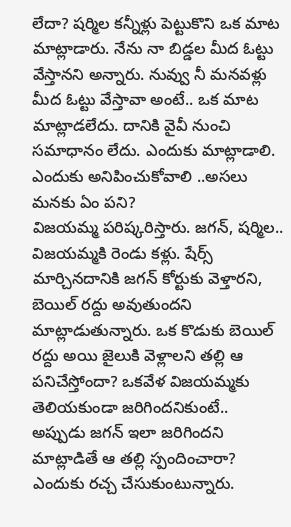లేదా? షర్మిల కన్నీళ్లు పెట్టుకొని ఒక మాట మాట్లాడారు. నేను నా బిడ్డల మీద ఓట్టు వేస్తానని అన్నారు. నువ్వు నీ మనవళ్లు మీద ఓట్టు వేస్తావా అంటే.. ఒక మాట మాట్లాడలేదు. దానికి వైవీ నుంచి సమాధానం లేదు. ఎందుకు మాట్లాడాలి. ఎందుకు అనిపించుకోవాలి ..అసలు మనకు ఏం పని?
విజయమ్మ పరిష్కరిస్తారు. జగన్, షర్మిల.. విజయమ్మకి రెండు కళ్లు. షేర్స్ మార్చినదానికి జగన్ కోర్టుకు వెళ్తారని, బెయిల్ రద్దు అవుతుందని మాట్లాడుతున్నారు. ఒక కొడుకు బెయిల్ రద్దు అయి జైలుకి వెళ్లాలని తల్లి ఆ పనిచేస్తోందా? ఒకవేళ విజయమ్మకు తెలియకుండా జరిగిందనికుంటే.. అప్పుడు జగన్ ఇలా జరిగిందని మాట్లాడితే ఆ తల్లి స్పందించారా?
ఎందుకు రచ్చ చేసుకుంటున్నారు.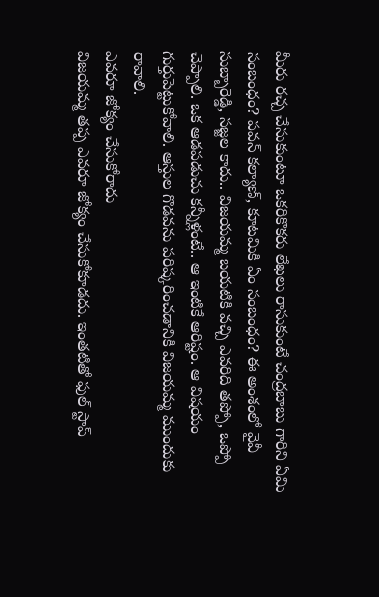మీరు రచ్చ చేసుకుంటూ ఒకరికొకరు లేఖలు రాసుకుంటే చంద్రబాబు గారిని ఏమి సంబంధం? పవన్ కల్యాణ్, కూటమికి ఏం సంబంధం? ఈ అంశంలో వైవీ సుబ్బారెడ్డి, సజ్జల కాదు.. విజయమ్మ బయటికి వచ్చి ఎవరిది తప్పో, ఒప్పో చెప్పాలి. ఒక ఆడపడుచు కన్నీళ్లంటే.. ఆ ఇంటికే ఆరిష్టం. ఆ విషయం గుర్తుపెట్టుకోవాలి. ఆస్తుల గొడవను పరిష్కరించడానికి విజయమ్మ ముందుకు రావాలి.
ఎవరూ జోక్యం చేసుకోరాదు
విజయమ్మ తప్ప ఎవరూ జోక్యం చేసుకోకూడదు. ఇంతటితో ఫుల్ స్టాప్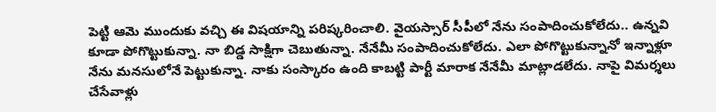పెట్టి ఆమె ముందుకు వచ్చి ఈ విషయాన్ని పరిష్కరించాలి. వైయస్సార్ సీపీలో నేను సంపాదించుకోలేదు.. ఉన్నవి కూడా పోగొట్టుకున్నా. నా బిడ్డ సాక్షిగా చెబుతున్నా. నేనేమీ సంపాదించుకోలేదు. ఎలా పోగొట్టుకున్నానో ఇన్నాళ్లూ నేను మనసులోనే పెట్టుకున్నా. నాకు సంస్కారం ఉంది కాబట్టి పార్టీ మారాక నేనేమీ మాట్లాడలేదు. నాపై విమర్శలు చేసేవాళ్లు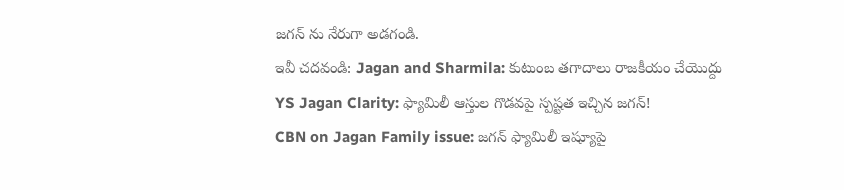జగన్ ను నేరుగా అడగండి.
ఇవీ చదవండి: Jagan and Sharmila: కుటుంబ తగాదాలు రాజకీయం చేయొద్దు
YS Jagan Clarity: ఫ్యామిలీ ఆస్తుల గొడవపై స్పష్టత ఇచ్చిన జగన్!
CBN on Jagan Family issue: జగన్ ఫ్యామిలీ ఇష్యూపై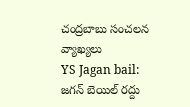చంద్రబాబు సంచలన వ్యాఖ్యలు
YS Jagan bail: జగన్ బెయిల్ రద్దు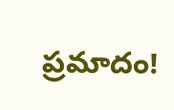ప్రమాదం!